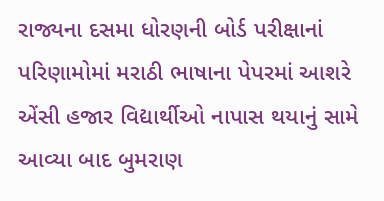રાજ્યના દસમા ધોરણની બોર્ડ પરીક્ષાનાં પરિણામોમાં મરાઠી ભાષાના પેપરમાં આશરે એંસી હજાર વિદ્યાર્થીઓ નાપાસ થયાનું સામે આવ્યા બાદ બુમરાણ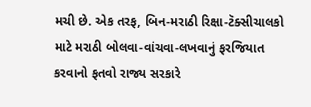મચી છે. એક તરફ, બિન-મરાઠી રિક્ષા-ટૅક્સીચાલકો માટે મરાઠી બોલવા-વાંચવા-લખવાનું ફરજિયાત કરવાનો ફતવો રાજ્ય સરકારે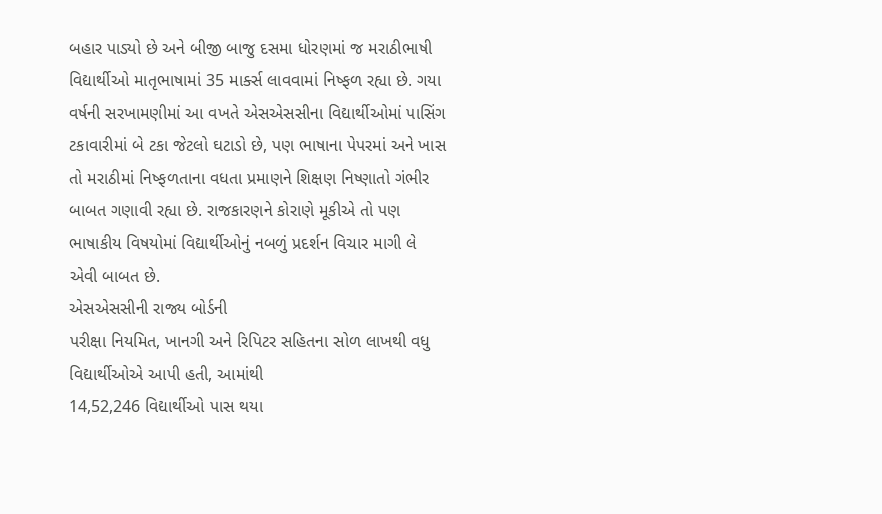બહાર પાડ્યો છે અને બીજી બાજુ દસમા ધોરણમાં જ મરાઠીભાષી વિદ્યાર્થીઓ માતૃભાષામાં 35 માર્ક્સ લાવવામાં નિષ્ફળ રહ્યા છે. ગયા વર્ષની સરખામણીમાં આ વખતે એસએસસીના વિદ્યાર્થીઓમાં પાસિંગ ટકાવારીમાં બે ટકા જેટલો ઘટાડો છે, પણ ભાષાના પેપરમાં અને ખાસ તો મરાઠીમાં નિષ્ફળતાના વધતા પ્રમાણને શિક્ષણ નિષ્ણાતો ગંભીર બાબત ગણાવી રહ્યા છે. રાજકારણને કોરાણે મૂકીએ તો પણ ભાષાકીય વિષયોમાં વિદ્યાર્થીઓનું નબળું પ્રદર્શન વિચાર માગી લે એવી બાબત છે.
એસએસસીની રાજ્ય બોર્ડની
પરીક્ષા નિયમિત, ખાનગી અને રિપિટર સહિતના સોળ લાખથી વધુ વિદ્યાર્થીઓએ આપી હતી, આમાંથી
14,52,246 વિદ્યાર્થીઓ પાસ થયા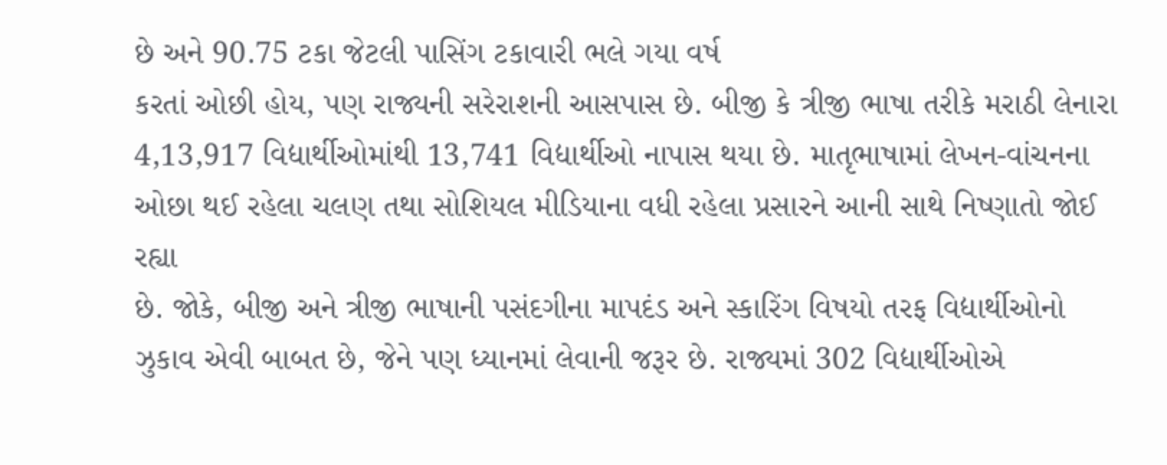છે અને 90.75 ટકા જેટલી પાસિંગ ટકાવારી ભલે ગયા વર્ષ
કરતાં ઓછી હોય, પણ રાજ્યની સરેરાશની આસપાસ છે. બીજી કે ત્રીજી ભાષા તરીકે મરાઠી લેનારા
4,13,917 વિદ્યાર્થીઓમાંથી 13,741 વિદ્યાર્થીઓ નાપાસ થયા છે. માતૃભાષામાં લેખન-વાંચનના
ઓછા થઈ રહેલા ચલણ તથા સોશિયલ મીડિયાના વધી રહેલા પ્રસારને આની સાથે નિષ્ણાતો જોઈ રહ્યા
છે. જોકે, બીજી અને ત્રીજી ભાષાની પસંદગીના માપદંડ અને સ્કારિંગ વિષયો તરફ વિદ્યાર્થીઓનો
ઝુકાવ એવી બાબત છે, જેને પણ ધ્યાનમાં લેવાની જરૂર છે. રાજ્યમાં 302 વિદ્યાર્થીઓએ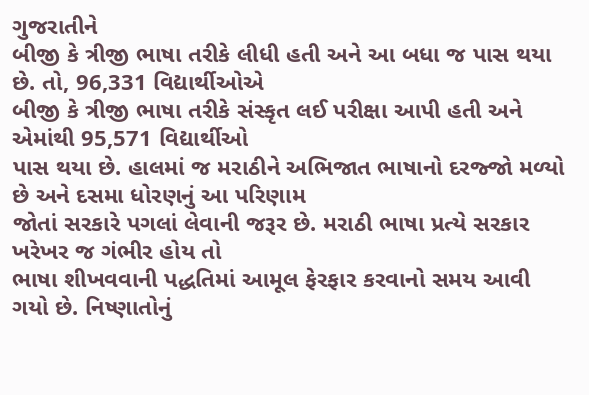ગુજરાતીને
બીજી કે ત્રીજી ભાષા તરીકે લીધી હતી અને આ બધા જ પાસ થયા છે. તો, 96,331 વિદ્યાર્થીઓએ
બીજી કે ત્રીજી ભાષા તરીકે સંસ્કૃત લઈ પરીક્ષા આપી હતી અને એમાંથી 95,571 વિદ્યાર્થીઓ
પાસ થયા છે. હાલમાં જ મરાઠીને અભિજાત ભાષાનો દરજ્જો મળ્યો છે અને દસમા ધોરણનું આ પરિણામ
જોતાં સરકારે પગલાં લેવાની જરૂર છે. મરાઠી ભાષા પ્રત્યે સરકાર ખરેખર જ ગંભીર હોય તો
ભાષા શીખવવાની પદ્ધતિમાં આમૂલ ફેરફાર કરવાનો સમય આવી ગયો છે. નિષ્ણાતોનું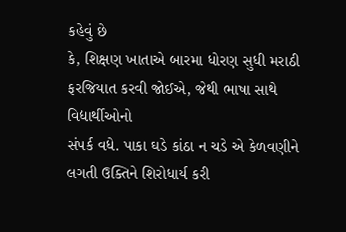કહેવું છે
કે, શિક્ષણ ખાતાએ બારમા ધોરણ સુધી મરાઠી ફરજિયાત કરવી જોઈએ, જેથી ભાષા સાથે વિદ્યાર્થીઓનો
સંપર્ક વધે. પાકા ઘડે કાંઠા ન ચડે એ કેળવણીને લગતી ઉક્તિને શિરોધાર્ય કરી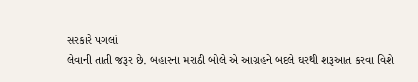સરકારે પગલાં
લેવાની તાતી જરૂર છે. બહારના મરાઠી બોલે એ આગ્રહને બદલે ઘરથી શરૂઆત કરવા વિશે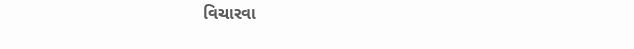વિચારવા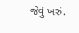જેવું ખરું.